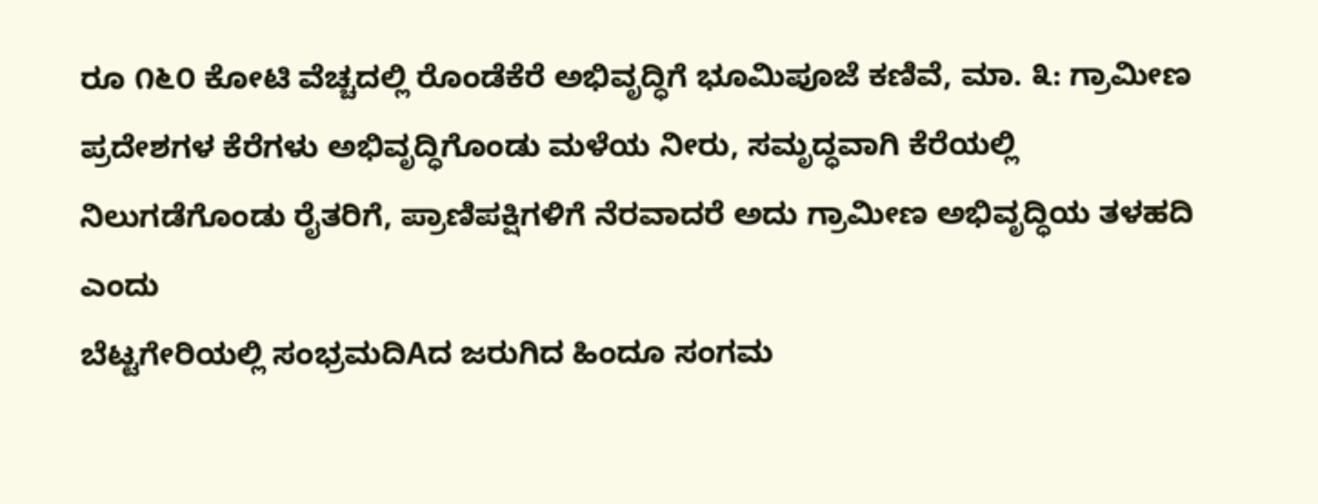ರೂ ೧೬೦ ಕೋಟಿ ವೆಚ್ಚದಲ್ಲಿ ರೊಂಡೆಕೆರೆ ಅಭಿವೃದ್ಧಿಗೆ ಭೂಮಿಪೂಜೆ ಕಣಿವೆ, ಮಾ. ೩: ಗ್ರಾಮೀಣ ಪ್ರದೇಶಗಳ ಕೆರೆಗಳು ಅಭಿವೃದ್ಧಿಗೊಂಡು ಮಳೆಯ ನೀರು, ಸಮೃದ್ಧವಾಗಿ ಕೆರೆಯಲ್ಲಿ ನಿಲುಗಡೆಗೊಂಡು ರೈತರಿಗೆ, ಪ್ರಾಣಿಪಕ್ಷಿಗಳಿಗೆ ನೆರವಾದರೆ ಅದು ಗ್ರಾಮೀಣ ಅಭಿವೃದ್ಧಿಯ ತಳಹದಿ ಎಂದು
ಬೆಟ್ಟಗೇರಿಯಲ್ಲಿ ಸಂಭ್ರಮದಿAದ ಜರುಗಿದ ಹಿಂದೂ ಸಂಗಮ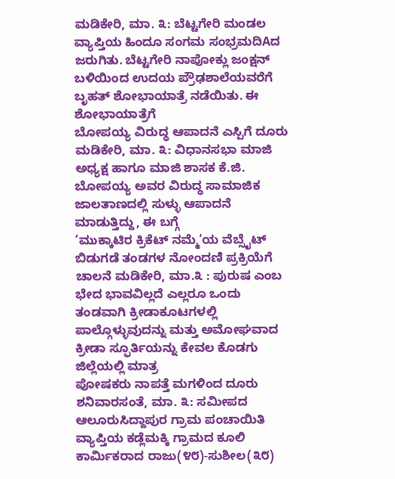ಮಡಿಕೇರಿ, ಮಾ. ೩: ಬೆಟ್ಟಗೇರಿ ಮಂಡಲ ವ್ಯಾಪ್ತಿಯ ಹಿಂದೂ ಸಂಗಮ ಸಂಭ್ರಮದಿAದ ಜರುಗಿತು. ಬೆಟ್ಟಗೇರಿ ನಾಪೋಕ್ಲು ಜಂಕ್ಷನ್ ಬಳಿಯಿಂದ ಉದಯ ಪ್ರೌಢಶಾಲೆಯವರೆಗೆ ಬೃಹತ್ ಶೋಭಾಯಾತ್ರೆ ನಡೆಯಿತು. ಈ ಶೋಭಾಯಾತ್ರೆಗೆ
ಬೋಪಯ್ಯ ವಿರುದ್ಧ ಆಪಾದನೆ ಎಸ್ಪಿಗೆ ದೂರು ಮಡಿಕೇರಿ, ಮಾ. ೩: ವಿಧಾನಸಭಾ ಮಾಜಿ ಅಧ್ಯಕ್ಷ ಹಾಗೂ ಮಾಜಿ ಶಾಸಕ ಕೆ.ಜಿ. ಬೋಪಯ್ಯ ಅವರ ವಿರುದ್ಧ ಸಾಮಾಜಿಕ ಜಾಲತಾಣದಲ್ಲಿ ಸುಳ್ಳು ಆಪಾದನೆ ಮಾಡುತ್ತಿದ್ದು, ಈ ಬಗ್ಗೆ
‘ಮುಕ್ಕಾಟಿರ ಕ್ರಿಕೆಟ್ ನಮ್ಮೆ’ಯ ವೆಬ್ಸೈಟ್ ಬಿಡುಗಡೆ ತಂಡಗಳ ನೋಂದಣಿ ಪ್ರಕ್ರಿಯೆಗೆ ಚಾಲನೆ ಮಡಿಕೇರಿ, ಮಾ.೩ : ಪುರುಷ ಎಂಬ ಭೇದ ಭಾವವಿಲ್ಲದೆ ಎಲ್ಲರೂ ಒಂದು ತಂಡವಾಗಿ ಕ್ರೀಡಾಕೂಟಗಳಲ್ಲಿ ಪಾಲ್ಗೊಳ್ಳುವುದನ್ನು ಮತ್ತು ಅಮೋಘವಾದ ಕ್ರೀಡಾ ಸ್ಫೂರ್ತಿಯನ್ನು ಕೇವಲ ಕೊಡಗು ಜಿಲ್ಲೆಯಲ್ಲಿ ಮಾತ್ರ
ಪೋಷಕರು ನಾಪತ್ತೆ ಮಗಳಿಂದ ದೂರು ಶನಿವಾರಸಂತೆ, ಮಾ. ೩: ಸಮೀಪದ ಆಲೂರುಸಿದ್ದಾಪುರ ಗ್ರಾಮ ಪಂಚಾಯಿತಿ ವ್ಯಾಪ್ತಿಯ ಕಡ್ಲೆಮಕ್ಕಿ ಗ್ರಾಮದ ಕೂಲಿ ಕಾರ್ಮಿಕರಾದ ರಾಜು(೪೮)-ಸುಶೀಲ(೩೮)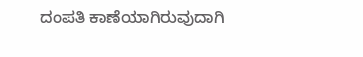ದಂಪತಿ ಕಾಣೆಯಾಗಿರುವುದಾಗಿ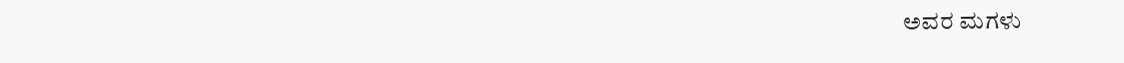ಅವರ ಮಗಳು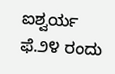ಐಶ್ವರ್ಯ ಫೆ.೨೪ ರಂದು